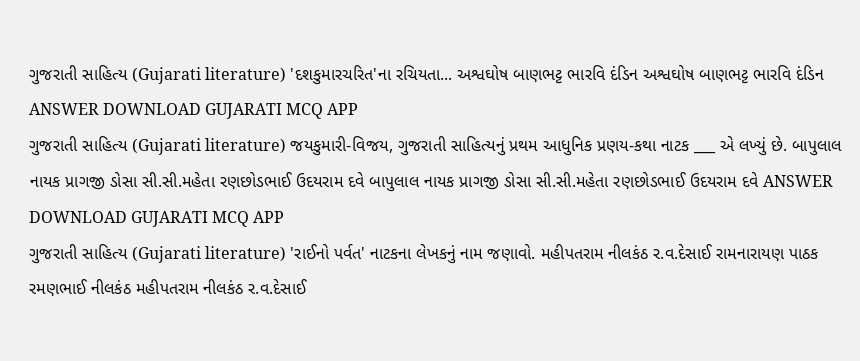ગુજરાતી સાહિત્ય (Gujarati literature) 'દશકુમારચરિત'ના રચિયતા... અશ્વઘોષ બાણભટ્ટ ભારવિ દંડિન અશ્વઘોષ બાણભટ્ટ ભારવિ દંડિન ANSWER DOWNLOAD GUJARATI MCQ APP
ગુજરાતી સાહિત્ય (Gujarati literature) જયકુમારી-વિજય, ગુજરાતી સાહિત્યનું પ્રથમ આધુનિક પ્રણય-કથા નાટક ___ એ લખ્યું છે. બાપુલાલ નાયક પ્રાગજી ડોસા સી.સી.મહેતા રણછોડભાઈ ઉદયરામ દવે બાપુલાલ નાયક પ્રાગજી ડોસા સી.સી.મહેતા રણછોડભાઈ ઉદયરામ દવે ANSWER DOWNLOAD GUJARATI MCQ APP
ગુજરાતી સાહિત્ય (Gujarati literature) 'રાઈનો પર્વત' નાટકના લેખકનું નામ જણાવો. મહીપતરામ નીલકંઠ ર.વ.દેસાઈ રામનારાયણ પાઠક રમણભાઈ નીલકંઠ મહીપતરામ નીલકંઠ ર.વ.દેસાઈ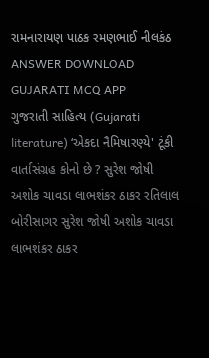રામનારાયણ પાઠક રમણભાઈ નીલકંઠ ANSWER DOWNLOAD GUJARATI MCQ APP
ગુજરાતી સાહિત્ય (Gujarati literature) ‘એકદા નૈમિષારણ્યે' ટૂંકી વાર્તાસંગ્રહ કોનો છે ? સુરેશ જોષી અશોક ચાવડા લાભશંકર ઠાકર રતિલાલ બોરીસાગર સુરેશ જોષી અશોક ચાવડા લાભશંકર ઠાકર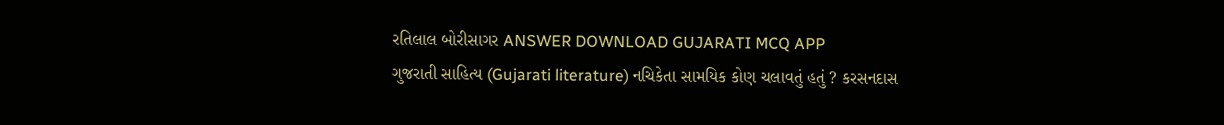રતિલાલ બોરીસાગર ANSWER DOWNLOAD GUJARATI MCQ APP
ગુજરાતી સાહિત્ય (Gujarati literature) નચિકેતા સામયિક કોણ ચલાવતું હતું ? કરસનદાસ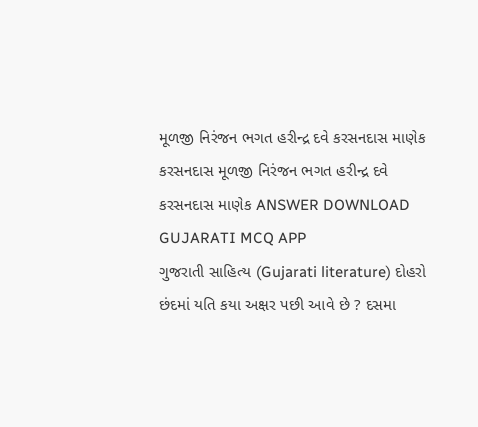મૂળજી નિરંજન ભગત હરીન્દ્ર દવે કરસનદાસ માણેક કરસનદાસ મૂળજી નિરંજન ભગત હરીન્દ્ર દવે કરસનદાસ માણેક ANSWER DOWNLOAD GUJARATI MCQ APP
ગુજરાતી સાહિત્ય (Gujarati literature) દોહરો છંદમાં યતિ કયા અક્ષર પછી આવે છે ? દસમા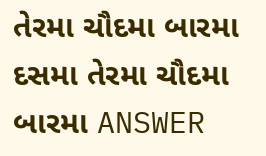તેરમા ચૌદમા બારમા દસમા તેરમા ચૌદમા બારમા ANSWER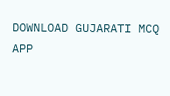DOWNLOAD GUJARATI MCQ APP